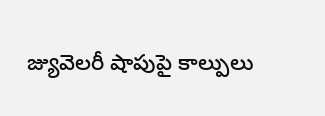జ్యువెలరీ షాపుపై కాల్పులు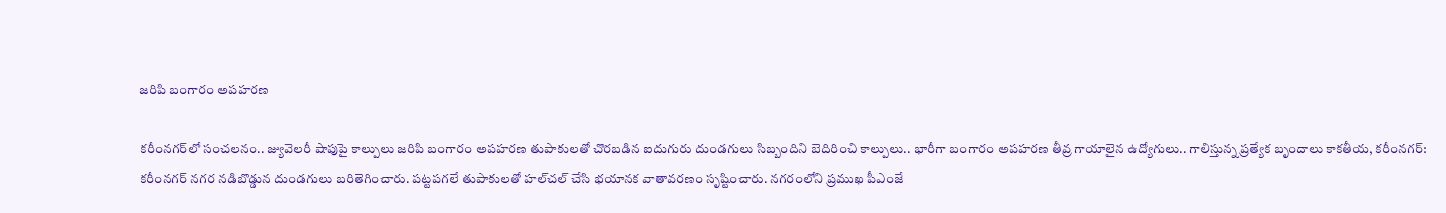జ‌రిపి బంగారం అప‌హ‌ర‌ణ‌

క‌రీంన‌గ‌ర్‌లో సంచ‌ల‌నం.. జ్యువెలరీ షాపుపై కాల్పులు జ‌రిపి బంగారం అప‌హ‌ర‌ణ‌ తుపాకులతో చొరబడిన ఐదుగురు దుండగులు సిబ్బందిని బెదిరించి కాల్పులు.. భారీగా బంగారం అపహరణ తీవ్ర గాయాలైన ఉద్యోగులు.. గాలిస్తున్న ప్రత్యేక బృందాలు కాకతీయ, కరీంనగర్: కరీంనగర్ నగర నడిబొడ్డున దుండగులు బరితెగించారు. పట్టపగలే తుపాకులతో హల్‌చల్ చేసి భయానక వాతావరణం సృష్టించారు. నగరంలోని ప్రముఖ పీఎంజే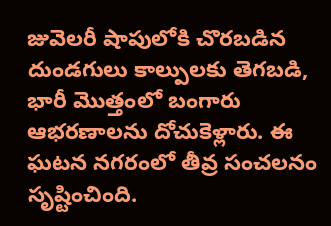జువెలరీ షాపులోకి చొరబడిన దుండగులు కాల్పులకు తెగబడి, భారీ మొత్తంలో బంగారు ఆభరణాలను దోచుకెళ్లారు. ఈ ఘటన నగరంలో తీవ్ర సంచలనం సృష్టించింది.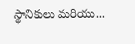స్థానికులు మరియు...